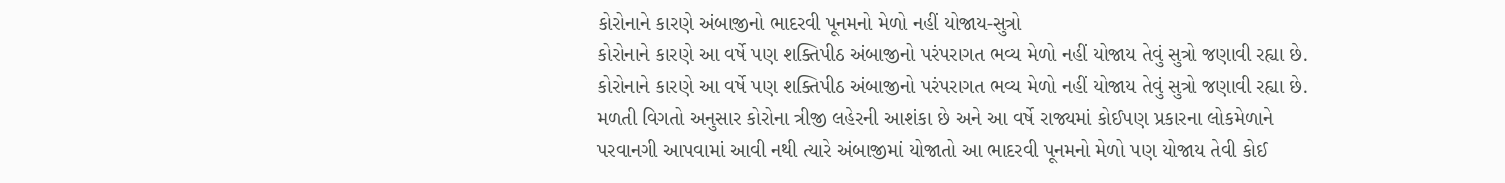કોરોનાને કારણે અંબાજીનો ભાદરવી પૂનમનો મેળો નહીં યોજાય-સુત્રો
કોરોનાને કારણે આ વર્ષે પણ શક્તિપીઠ અંબાજીનો પરંપરાગત ભવ્ય મેળો નહીં યોજાય તેવું સુત્રો જણાવી રહ્યા છે.
કોરોનાને કારણે આ વર્ષે પણ શક્તિપીઠ અંબાજીનો પરંપરાગત ભવ્ય મેળો નહીં યોજાય તેવું સુત્રો જણાવી રહ્યા છે. મળતી વિગતો અનુસાર કોરોના ત્રીજી લહેરની આશંકા છે અને આ વર્ષે રાજ્યમાં કોઈપણ પ્રકારના લોકમેળાને પરવાનગી આપવામાં આવી નથી ત્યારે અંબાજીમાં યોજાતો આ ભાદરવી પૂનમનો મેળો પણ યોજાય તેવી કોઈ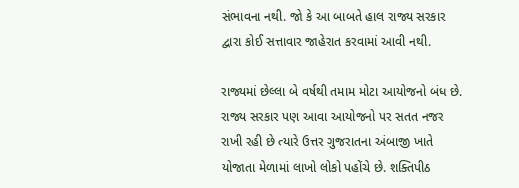સંભાવના નથી. જો કે આ બાબતે હાલ રાજ્ય સરકાર દ્વારા કોઈ સત્તાવાર જાહેરાત કરવામાં આવી નથી.

રાજ્યમાં છેલ્લા બે વર્ષથી તમામ મોટા આયોજનો બંધ છે. રાજ્ય સરકાર પણ આવા આયોજનો પર સતત નજર રાખી રહી છે ત્યારે ઉત્તર ગુજરાતના અંબાજી ખાતે યોજાતા મેળામાં લાખો લોકો પહોંચે છે. શક્તિપીઠ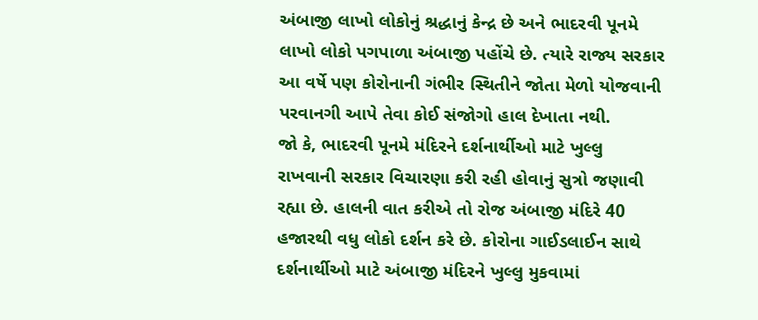અંબાજી લાખો લોકોનું શ્રદ્ધાનું કેન્દ્ર છે અને ભાદરવી પૂનમે લાખો લોકો પગપાળા અંબાજી પહોંચે છે. ત્યારે રાજ્ય સરકાર આ વર્ષે પણ કોરોનાની ગંભીર સ્થિતીને જોતા મેળો યોજવાની પરવાનગી આપે તેવા કોઈ સંજોગો હાલ દેખાતા નથી.
જો કે, ભાદરવી પૂનમે મંદિરને દર્શનાર્થીઓ માટે ખુલ્લુ રાખવાની સરકાર વિચારણા કરી રહી હોવાનું સુત્રો જણાવી રહ્યા છે. હાલની વાત કરીએ તો રોજ અંબાજી મંદિરે 40 હજારથી વધુ લોકો દર્શન કરે છે. કોરોના ગાઈડલાઈન સાથે દર્શનાર્થીઓ માટે અંબાજી મંદિરને ખુલ્લુ મુકવામાં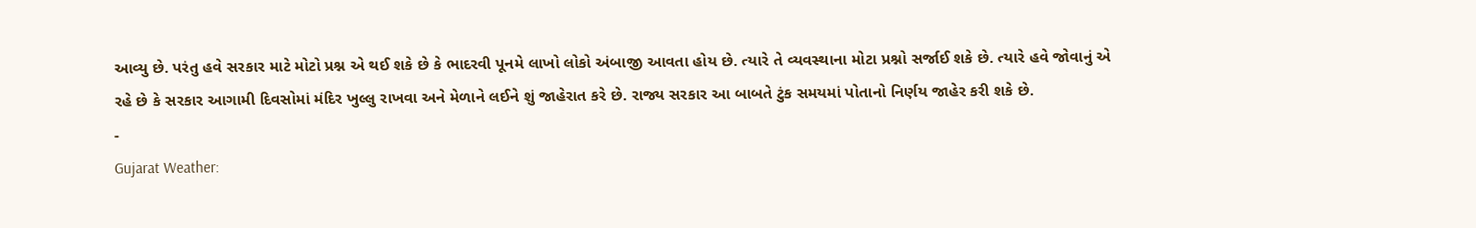આવ્યુ છે. પરંતુ હવે સરકાર માટે મોટો પ્રશ્ન એ થઈ શકે છે કે ભાદરવી પૂનમે લાખો લોકો અંબાજી આવતા હોય છે. ત્યારે તે વ્યવસ્થાના મોટા પ્રશ્નો સર્જાઈ શકે છે. ત્યારે હવે જોવાનું એ રહે છે કે સરકાર આગામી દિવસોમાં મંદિર ખુલ્લુ રાખવા અને મેળાને લઈને શું જાહેરાત કરે છે. રાજ્ય સરકાર આ બાબતે ટુંક સમયમાં પોતાનો નિર્ણય જાહેર કરી શકે છે.
-
Gujarat Weather: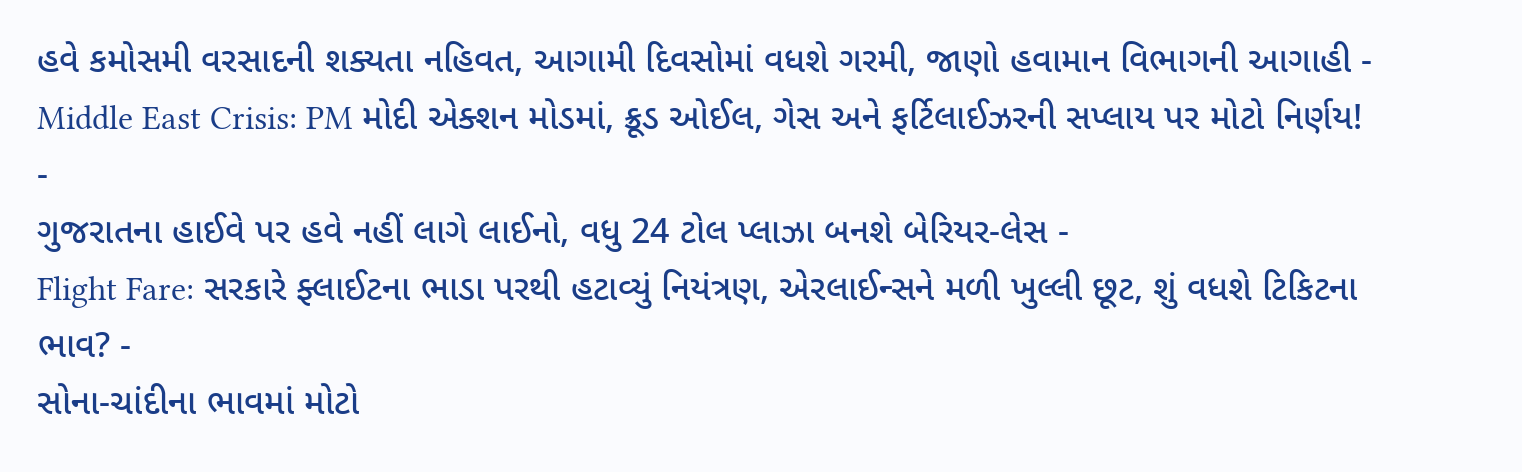હવે કમોસમી વરસાદની શક્યતા નહિવત, આગામી દિવસોમાં વધશે ગરમી, જાણો હવામાન વિભાગની આગાહી -
Middle East Crisis: PM મોદી એક્શન મોડમાં, ક્રૂડ ઓઈલ, ગેસ અને ફર્ટિલાઈઝરની સપ્લાય પર મોટો નિર્ણય! -
ગુજરાતના હાઈવે પર હવે નહીં લાગે લાઈનો, વધુ 24 ટોલ પ્લાઝા બનશે બેરિયર-લેસ -
Flight Fare: સરકારે ફ્લાઈટના ભાડા પરથી હટાવ્યું નિયંત્રણ, એરલાઈન્સને મળી ખુલ્લી છૂટ, શું વધશે ટિકિટના ભાવ? -
સોના-ચાંદીના ભાવમાં મોટો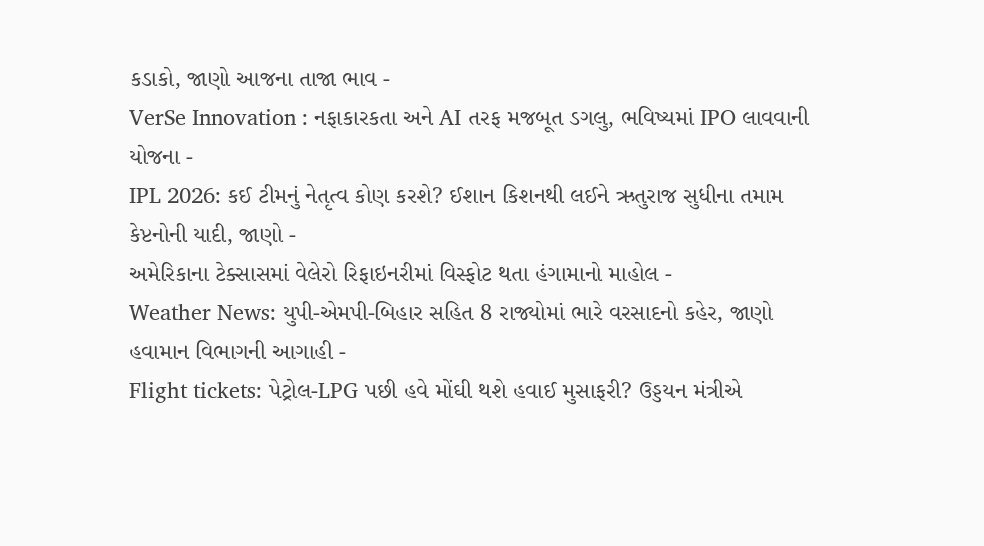કડાકો, જાણો આજના તાજા ભાવ -
VerSe Innovation : નફાકારકતા અને AI તરફ મજબૂત ડગલુ, ભવિષ્યમાં IPO લાવવાની યોજના -
IPL 2026: કઈ ટીમનું નેતૃત્વ કોણ કરશે? ઈશાન કિશનથી લઈને ઋતુરાજ સુધીના તમામ કેપ્ટનોની યાદી, જાણો -
અમેરિકાના ટેક્સાસમાં વેલેરો રિફાઇનરીમાં વિસ્ફોટ થતા હંગામાનો માહોલ -
Weather News: યુપી-એમપી-બિહાર સહિત 8 રાજ્યોમાં ભારે વરસાદનો કહેર, જાણો હવામાન વિભાગની આગાહી -
Flight tickets: પેટ્રોલ-LPG પછી હવે મોંઘી થશે હવાઈ મુસાફરી? ઉડ્ડયન મંત્રીએ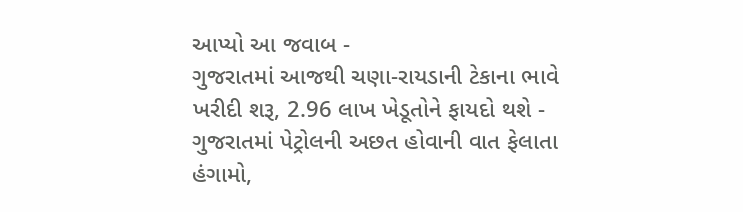આપ્યો આ જવાબ -
ગુજરાતમાં આજથી ચણા-રાયડાની ટેકાના ભાવે ખરીદી શરૂ, 2.96 લાખ ખેડૂતોને ફાયદો થશે -
ગુજરાતમાં પેટ્રોલની અછત હોવાની વાત ફેલાતા હંગામો,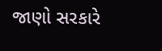જાણો સરકારે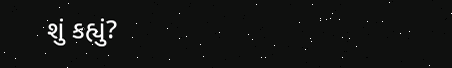શું કહ્યું?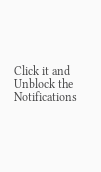Click it and Unblock the Notifications